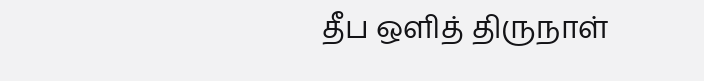தீப ஒளித் திருநாள்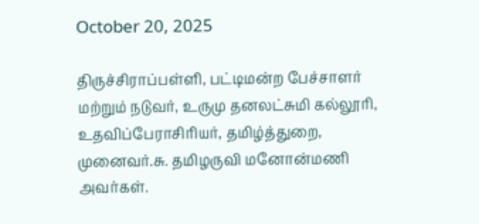October 20, 2025

திருச்சிராப்பள்ளி, பட்டிமன்ற பேச்சாளர் மற்றும் நடுவர், உருமு தனலட்சுமி கல்லூரி, உதவிப்பேராசிரியர், தமிழ்த்துறை, முனைவர்.சு. தமிழருவி மனோன்மணி அவர்கள்.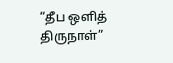“தீப ஒளித் திருநாள்”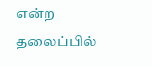என்ற தலைப்பில்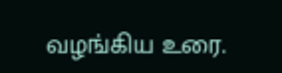வழங்கிய உரை.